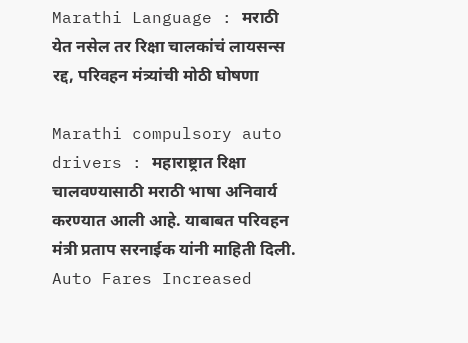Marathi Language : मराठी येत नसेल तर रिक्षा चालकांचं लायसन्स रद्द, परिवहन मंत्र्यांची मोठी घोषणा

Marathi compulsory auto drivers : महाराष्ट्रात रिक्षा चालवण्यासाठी मराठी भाषा अनिवार्य करण्यात आली आहे. याबाबत परिवहन मंत्री प्रताप सरनाईक यांनी माहिती दिली.
Auto Fares Increased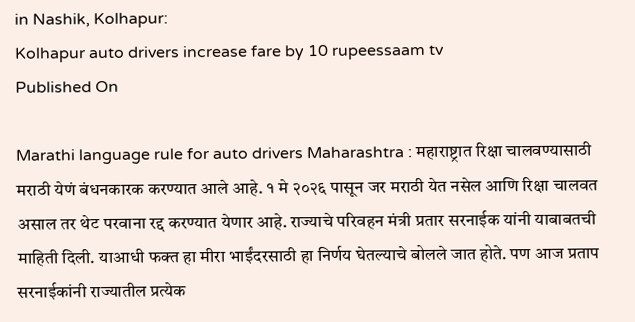in Nashik, Kolhapur:
Kolhapur auto drivers increase fare by 10 rupeessaam tv
Published On

Marathi language rule for auto drivers Maharashtra : महाराष्ट्रात रिक्षा चालवण्यासाठी मराठी येणं बंधनकारक करण्यात आले आहे. १ मे २०२६ पासून जर मराठी येत नसेल आणि रिक्षा चालवत असाल तर थेट परवाना रद्द करण्यात येणार आहे. राज्याचे परिवहन मंत्री प्रतार सरनाईक यांनी याबाबतची माहिती दिली. याआधी फक्त हा मीरा भाईंदरसाठी हा निर्णय घेतल्याचे बोलले जात होते. पण आज प्रताप सरनाईकांनी राज्यातील प्रत्येक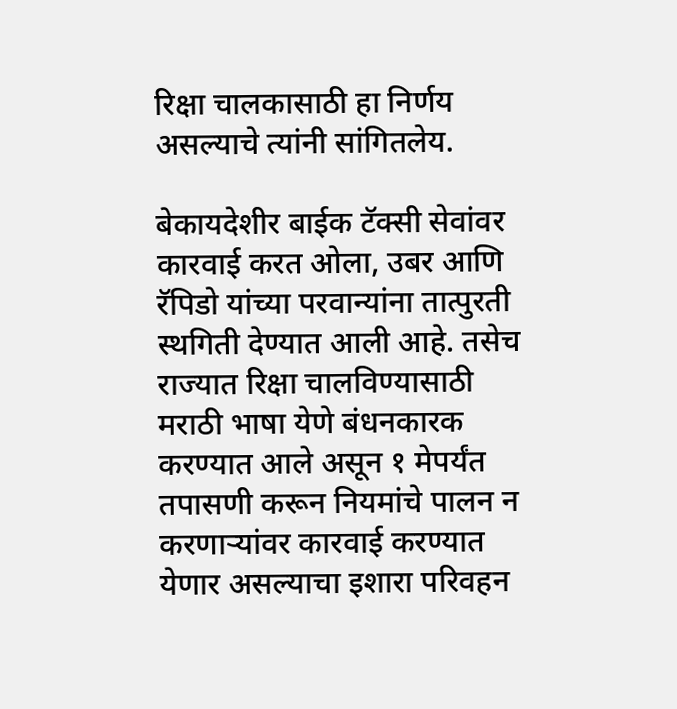रिक्षा चालकासाठी हा निर्णय असल्याचे त्यांनी सांगितलेय.

बेकायदेशीर बाईक टॅक्सी सेवांवर कारवाई करत ओला, उबर आणि रॅपिडो यांच्या परवान्यांना तात्पुरती स्थगिती देण्यात आली आहे. तसेच राज्यात रिक्षा चालविण्यासाठी मराठी भाषा येणे बंधनकारक करण्यात आले असून १ मेपर्यंत तपासणी करून नियमांचे पालन न करणाऱ्यांवर कारवाई करण्यात येणार असल्याचा इशारा परिवहन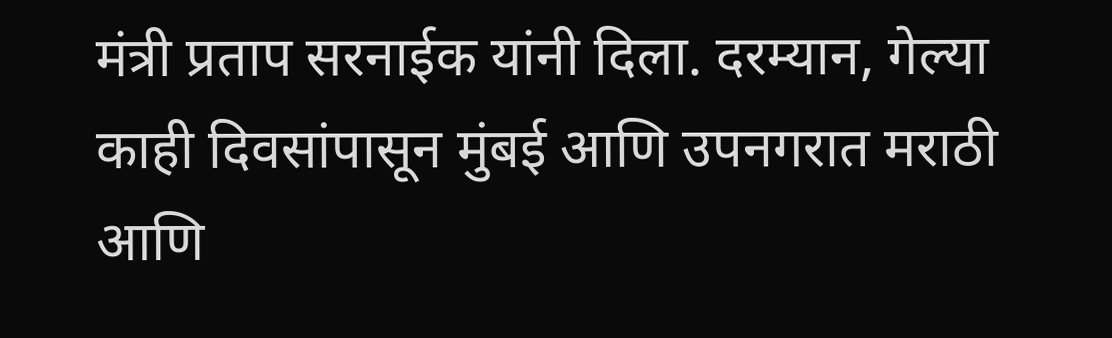मंत्री प्रताप सरनाईक यांनी दिला. दरम्यान, गेल्या काही दिवसांपासून मुंबई आणि उपनगरात मराठी आणि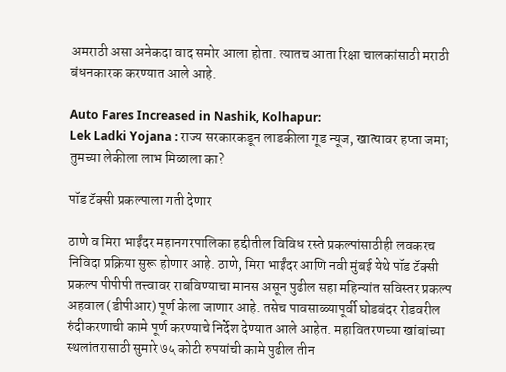अमराठी असा अनेकदा वाद समोर आला होता. त्यातच आता रिक्षा चालकांसाठी मराठी बंधनकारक करण्यात आले आहे.

Auto Fares Increased in Nashik, Kolhapur:
Lek Ladki Yojana : राज्य सरकारकडून लाडकीला गूड न्यूज, खात्‍यावर हप्‍ता जमा; तुमच्या लेकीला लाभ मिळाला का?

पॉड टॅक्सी प्रकल्पाला गती देणार

ठाणे व मिरा भाईंदर महानगरपालिका हद्दीतील विविध रस्ते प्रकल्पांसाठीही लवकरच निविदा प्रक्रिया सुरू होणार आहे. ठाणे, मिरा भाईंदर आणि नवी मुंबई येथे पॉड टॅक्सी प्रकल्प पीपीपी तत्त्वावर राबविण्याचा मानस असून पुढील सहा महिन्यांत सविस्तर प्रकल्प अहवाल (डीपीआर) पूर्ण केला जाणार आहे. तसेच पावसाळ्यापूर्वी घोडबंदर रोडवरील रुंदीकरणाची कामे पूर्ण करण्याचे निर्देश देण्यात आले आहेत. महावितरणच्या खांबांच्या स्थलांतरासाठी सुमारे ७५ कोटी रुपयांची कामे पुढील तीन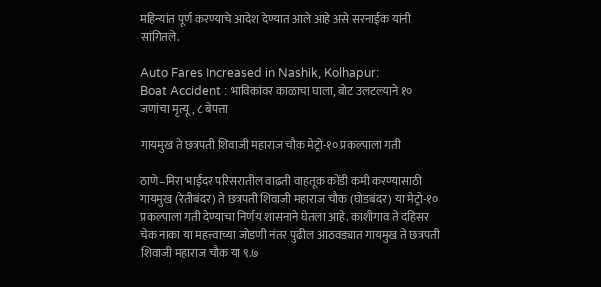महिन्यांत पूर्ण करण्याचे आदेश देण्यात आले आहे असे सरनाईक यांनी सांगितले.

Auto Fares Increased in Nashik, Kolhapur:
Boat Accident : भाविकांवर काळाचा घाला, बोट उलटल्याने १० जणांचा मृत्यू, ८ बेपत्ता

गायमुख ते छत्रपती शिवाजी महाराज चौक मेट्रो-१० प्रकल्पाला गती

ठाणे–मिरा भाईंदर परिसरातील वाढती वाहतूक कोंडी कमी करण्यासाठी गायमुख (रेतीबंदर) ते छत्रपती शिवाजी महाराज चौक (घोडबंदर) या मेट्रो-१० प्रकल्पाला गती देण्याचा निर्णय शासनाने घेतला आहे. काशीगाव ते दहिसर चेक नाका या महत्त्वाच्या जोडणी नंतर पुढील आठवड्यात गायमुख ते छत्रपती शिवाजी महाराज चौक या ९.७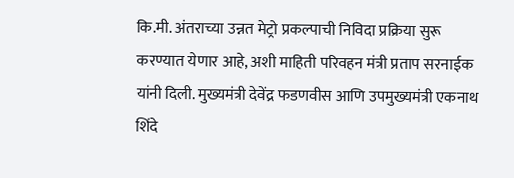कि.मी. अंतराच्या उन्नत मेट्रो प्रकल्पाची निविदा प्रक्रिया सुरू करण्यात येणार आहे, अशी माहिती परिवहन मंत्री प्रताप सरनाईक यांनी दिली. मुख्यमंत्री देवेंद्र फडणवीस आणि उपमुख्यमंत्री एकनाथ शिंदे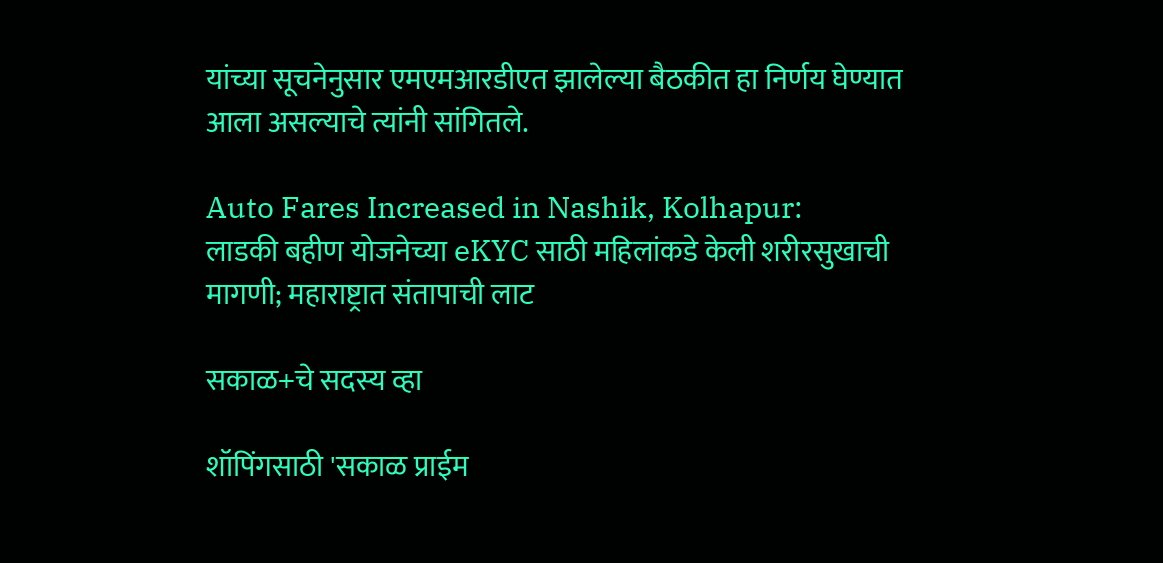यांच्या सूचनेनुसार एमएमआरडीएत झालेल्या बैठकीत हा निर्णय घेण्यात आला असल्याचे त्यांनी सांगितले.

Auto Fares Increased in Nashik, Kolhapur:
लाडकी बहीण योजनेच्या eKYC साठी महिलांकडे केली शरीरसुखाची मागणी; महाराष्ट्रात संतापाची लाट

सकाळ+चे सदस्य व्हा

शॉपिंगसाठी 'सकाळ प्राईम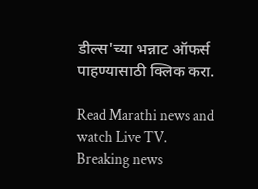डील्स'च्या भन्नाट ऑफर्स पाहण्यासाठी क्लिक करा.

Read Marathi news and watch Live TV. Breaking news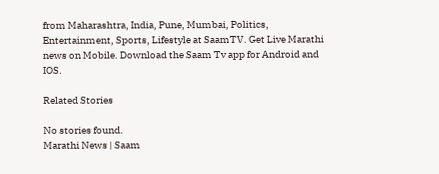from Maharashtra, India, Pune, Mumbai, Politics, Entertainment, Sports, Lifestyle at SaamTV. Get Live Marathi news on Mobile. Download the Saam Tv app for Android and IOS.

Related Stories

No stories found.
Marathi News | Saam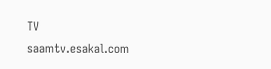TV
saamtv.esakal.com